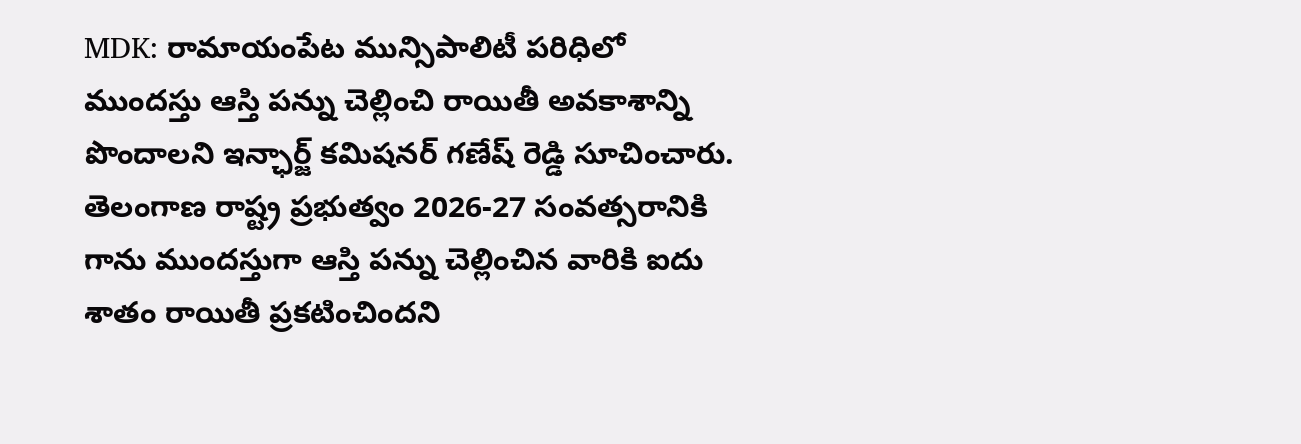MDK: రామాయంపేట మున్సిపాలిటీ పరిధిలో ముందస్తు ఆస్తి పన్ను చెల్లించి రాయితీ అవకాశాన్ని పొందాలని ఇన్ఛార్జ్ కమిషనర్ గణేష్ రెడ్డి సూచించారు. తెలంగాణ రాష్ట్ర ప్రభుత్వం 2026-27 సంవత్సరానికి గాను ముందస్తుగా ఆస్తి పన్ను చెల్లించిన వారికి ఐదు శాతం రాయితీ ప్రకటించిందని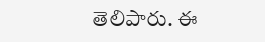తెలిపారు. ఈ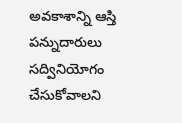అవకాశాన్ని ఆస్తి పన్నుదారులు సద్వినియోగం చేసుకోవాలని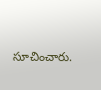సూచించారు.